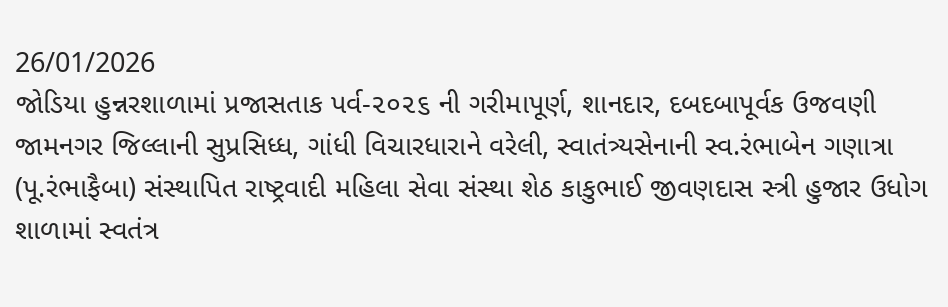26/01/2026
જોડિયા હુન્નરશાળામાં પ્રજાસતાક પર્વ-૨૦૨૬ ની ગરીમાપૂર્ણ, શાનદાર, દબદબાપૂર્વક ઉજવણી
જામનગર જિલ્લાની સુપ્રસિધ્ધ, ગાંધી વિચારધારાને વરેલી, સ્વાતંત્ર્યસેનાની સ્વ.રંભાબેન ગણાત્રા (પૂ.રંભાફૈબા) સંસ્થાપિત રાષ્ટ્રવાદી મહિલા સેવા સંસ્થા શેઠ કાકુભાઈ જીવણદાસ સ્ત્રી હુજાર ઉધોગ શાળામાં સ્વતંત્ર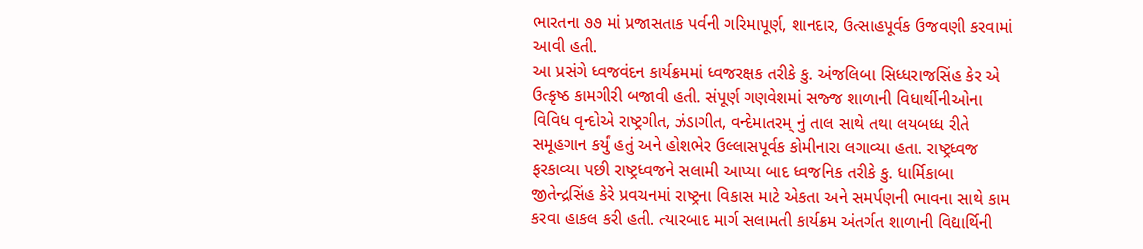ભારતના ૭૭ માં પ્રજાસતાક પર્વની ગરિમાપૂર્ણ, શાનદાર, ઉત્સાહપૂર્વક ઉજવણી કરવામાં આવી હતી.
આ પ્રસંગે ધ્વજવંદન કાર્યક્રમમાં ધ્વજરક્ષક તરીકે કુ. અંજલિબા સિધ્ધરાજસિંહ કેર એ ઉત્કૃષ્ઠ કામગીરી બજાવી હતી. સંપૂર્ણ ગણવેશમાં સજ્જ શાળાની વિધાર્થીનીઓના વિવિધ વૃન્દોએ રાષ્ટ્રગીત, ઝંડાગીત, વન્દેમાતરમ્ નું તાલ સાથે તથા લયબધ્ધ રીતે સમૂહગાન કર્યું હતું અને હોશભેર ઉલ્લાસપૂર્વક કોમીનારા લગાવ્યા હતા. રાષ્ટ્રધ્વજ ફરકાવ્યા પછી રાષ્ટ્રધ્વજને સલામી આપ્યા બાદ ધ્વજનિક તરીકે કુ. ધાર્મિકાબા જીતેન્દ્રસિંહ કેરે પ્રવચનમાં રાષ્ટ્રના વિકાસ માટે એકતા અને સમર્પણની ભાવના સાથે કામ કરવા હાકલ કરી હતી. ત્યારબાદ માર્ગ સલામતી કાર્યક્રમ અંતર્ગત શાળાની વિદ્યાર્થિની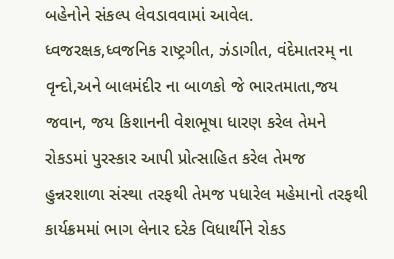બહેનોને સંકલ્પ લેવડાવવામાં આવેલ.
ધ્વજરક્ષક,ધ્વજનિક રાષ્ટ્રગીત, ઝંડાગીત, વંદેમાતરમ્ ના વૃન્દો,અને બાલમંદીર ના બાળકો જે ભારતમાતા,જય જવાન, જય કિશાનની વેશભૂષા ધારણ કરેલ તેમને રોકડમાં પુરસ્કાર આપી પ્રોત્સાહિત કરેલ તેમજ હુન્નરશાળા સંસ્થા તરફથી તેમજ પધારેલ મહેમાનો તરફથી કાર્યક્રમમાં ભાગ લેનાર દરેક વિધાર્થીને રોકડ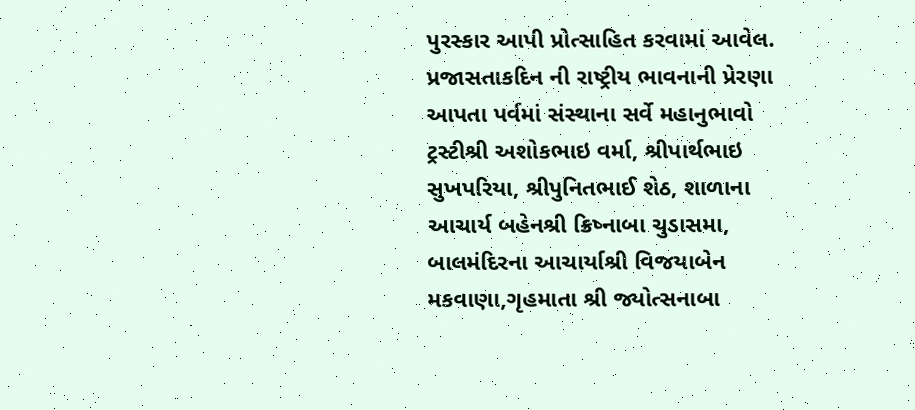પુરસ્કાર આપી પ્રોત્સાહિત કરવામાં આવેલ.
પ્રજાસતાકદિન ની રાષ્ટ્રીય ભાવનાની પ્રેરણા આપતા પર્વમાં સંસ્થાના સર્વે મહાનુભાવો ટ્રસ્ટીશ્રી અશોકભાઇ વર્મા, શ્રીપાર્થભાઇ સુખપરિયા, શ્રીપુનિતભાઈ શેઠ, શાળાના આચાર્ય બહેનશ્રી ક્રિષ્નાબા ચુડાસમા, બાલમંદિરના આચાર્યાશ્રી વિજયાબેન મકવાણા,ગૃહમાતા શ્રી જ્યોત્સનાબા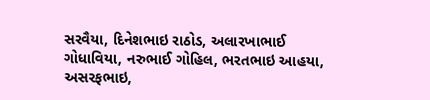સરવૈયા, દિનેશભાઇ રાઠોડ, અલારખાભાઈ ગોધાવિયા, નરુભાઈ ગોહિલ, ભરતભાઇ આહયા, અસરફભાઇ,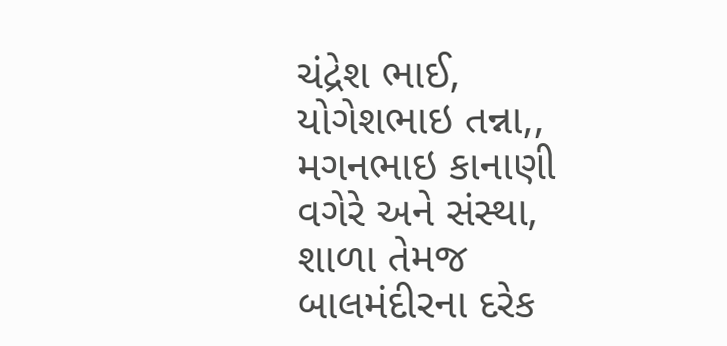ચંદ્રેશ ભાઈ, યોગેશભાઇ તન્ના,, મગનભાઇ કાનાણી વગેરે અને સંસ્થા, શાળા તેમજ બાલમંદીરના દરેક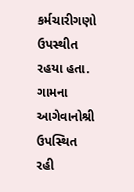કર્મચારીગણો ઉપસ્થીત રહયા હતા. ગામના આગેવાનોશ્રી ઉપસ્થિત રહી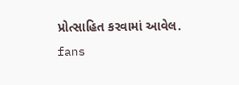પ્રોત્સાહિત કરવામાં આવેલ.
fans